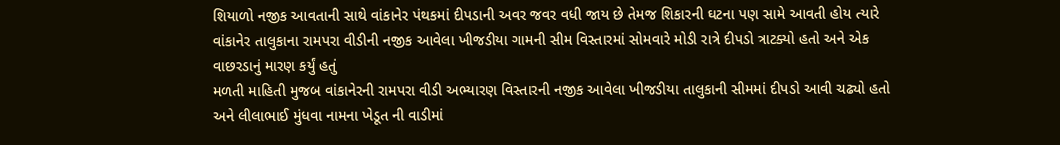શિયાળો નજીક આવતાની સાથે વાંકાનેર પંથકમાં દીપડાની અવર જવર વધી જાય છે તેમજ શિકારની ઘટના પણ સામે આવતી હોય ત્યારે વાંકાનેર તાલુકાના રામપરા વીડીની નજીક આવેલા ખીજડીયા ગામની સીમ વિસ્તારમાં સોમવારે મોડી રાત્રે દીપડો ત્રાટક્યો હતો અને એક વાછરડાનું મારણ કર્યું હતું
મળતી માહિતી મુજબ વાંકાનેરની રામપરા વીડી અભ્યારણ વિસ્તારની નજીક આવેલા ખીજડીયા તાલુકાની સીમમાં દીપડો આવી ચઢ્યો હતો અને લીલાભાઈ મુંધવા નામના ખેડૂત ની વાડીમાં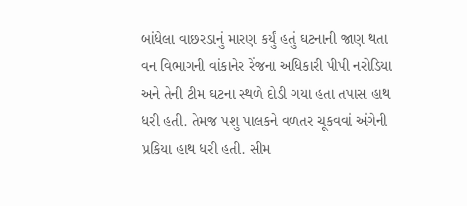બાંધેલા વાછરડાનું મારણ કર્યું હતું ઘટનાની જાણ થતા વન વિભાગની વાંકાનેર રેંજના અધિકારી પીપી નરોડિયા અને તેની ટીમ ઘટના સ્થળે દોડી ગયા હતા તપાસ હાથ ધરી હતી. તેમજ પશુ પાલકને વળતર ચૂકવવાં અંગેની પ્રકિયા હાથ ધરી હતી. સીમ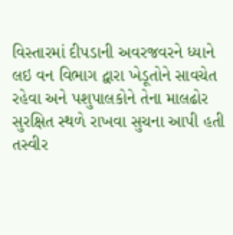વિસ્તારમાં દીપડાની અવરજવરને ધ્યાને લઇ વન વિભાગ દ્વારા ખેડૂતોને સાવચેત રહેવા અને પશુપાલકોને તેના માલઢોર સુરક્ષિત સ્થળે રાખવા સુચના આપી હતી
તસ્વીર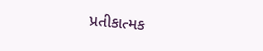પ્રતીકાત્મક